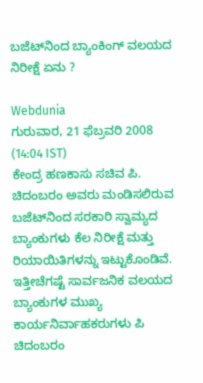ಬಜೆಟ್‌ನಿಂದ ಬ್ಯಾಂಕಿಂಗ್ ವಲಯದ ನಿರೀಕ್ಷೆ ಏನು ?

Webdunia
ಗುರುವಾರ, 21 ಫೆಬ್ರವರಿ 2008 (14:04 IST)
ಕೇಂದ್ರ ಹಣಕಾಸು ಸಚಿವ ಪಿ. ಚಿದಂಬರಂ ಅವರು ಮಂಡಿಸಲಿರುವ ಬಜೆಟ್‌‍ನಿಂದ ಸರಕಾರಿ ಸ್ವಾಮ್ಯದ ಬ್ಯಾಂಕುಗಳು ಕೆಲ ನಿರೀಕ್ಷೆ ಮತ್ತು ರಿಯಾಯಿತಿಗಳನ್ನು ಇಟ್ಟುಕೊಂಡಿವೆ. ಇತ್ತೀಚೆಗಷ್ಟೆ ಸಾರ್ವಜನಿಕ ವಲಯದ ಬ್ಯಾಂಕುಗಳ ಮುಖ್ಯ ಕಾರ್ಯನಿರ್ವಾಹಕರುಗಳು ಪಿ ಚಿದಂಬರಂ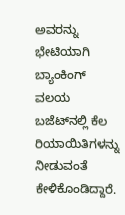ಅವರನ್ನು ಭೇಟಿಯಾಗಿ ಬ್ಯಾಂಕಿಂಗ್ ವಲಯ ಬಜೆಟ್‌ನಲ್ಲಿ ಕೆಲ ರಿಯಾಯಿತಿಗಳನ್ನು ನೀಡುವಂತೆ ಕೇಳಿಕೊಂಡಿದ್ದಾರೆ.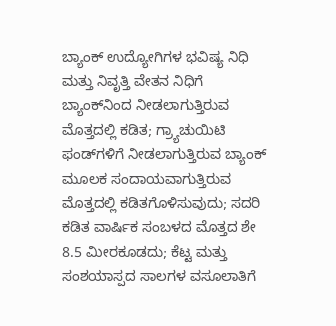ಬ್ಯಾಂಕ್ ಉದ್ಯೋಗಿಗಳ ಭವಿಷ್ಯ ನಿಧಿ ಮತ್ತು ನಿವೃತ್ತಿ ವೇತನ ನಿಧಿಗೆ ಬ್ಯಾಂಕ್‌ನಿಂದ ನೀಡಲಾಗುತ್ತಿರುವ ಮೊತ್ತದಲ್ಲಿ ಕಡಿತ; ಗ್ರ್ಯಾಚುಯಿಟಿ ಫಂಡ್‌ಗಳಿಗೆ ನೀಡಲಾಗುತ್ತಿರುವ ಬ್ಯಾಂಕ್ ಮೂಲಕ ಸಂದಾಯವಾಗುತ್ತಿರುವ ಮೊತ್ತದಲ್ಲಿ ಕಡಿತಗೊಳಿಸುವುದು; ಸದರಿ ಕಡಿತ ವಾರ್ಷಿಕ ಸಂಬಳದ ಮೊತ್ತದ ಶೇ 8.5 ಮೀರಕೂಡದು; ಕೆಟ್ಟ ಮತ್ತು ಸಂಶಯಾಸ್ಪದ ಸಾಲಗಳ ವಸೂಲಾತಿಗೆ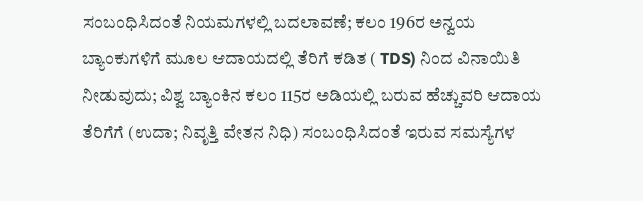ಸಂಬಂಧಿಸಿದಂತೆ ನಿಯಮಗಳಲ್ಲಿ ಬದಲಾವಣೆ; ಕಲಂ 196ರ ಅನ್ವಯ ಬ್ಯಾಂಕುಗಳಿಗೆ ಮೂಲ ಆದಾಯದಲ್ಲಿ ತೆರಿಗೆ ಕಡಿತ ( TDS) ನಿಂದ ವಿನಾಯಿತಿ ನೀಡುವುದು; ವಿಶ್ವ ಬ್ಯಾಂಕಿನ ಕಲಂ 115ರ ಅಡಿಯಲ್ಲಿ ಬರುವ ಹೆಚ್ಚುವರಿ ಆದಾಯ ತೆರಿಗೆಗೆ (ಉದಾ; ನಿವೃತ್ತಿ ವೇತನ ನಿಧಿ) ಸಂಬಂಧಿಸಿದಂತೆ ಇರುವ ಸಮಸ್ಯೆಗಳ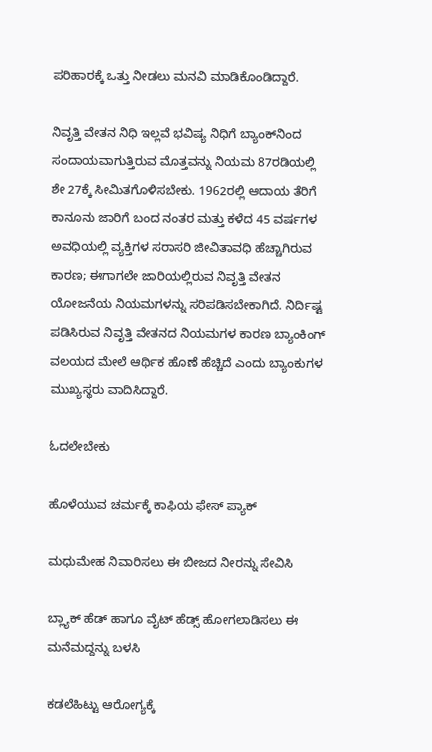ಪರಿಹಾರಕ್ಕೆ ಒತ್ತು ನೀಡಲು ಮನವಿ ಮಾಡಿಕೊಂಡಿದ್ದಾರೆ.

ನಿವೃತ್ತಿ ವೇತನ ನಿಧಿ ಇಲ್ಲವೆ ಭವಿಷ್ಯ ನಿಧಿಗೆ ಬ್ಯಾಂಕ್‌ನಿಂದ ಸಂದಾಯವಾಗುತ್ತಿರುವ ಮೊತ್ತವನ್ನು ನಿಯಮ 87ರಡಿಯಲ್ಲಿ ಶೇ 27ಕ್ಕೆ ಸೀಮಿತಗೊಳಿಸಬೇಕು. 1962ರಲ್ಲಿ ಆದಾಯ ತೆರಿಗೆ ಕಾನೂನು ಜಾರಿಗೆ ಬಂದ ನಂತರ ಮತ್ತು ಕಳೆದ 45 ವರ್ಷಗಳ ಅವಧಿಯಲ್ಲಿ ವ್ಯಕ್ತಿಗಳ ಸರಾಸರಿ ಜೀವಿತಾವಧಿ ಹೆಚ್ಚಾಗಿರುವ ಕಾರಣ; ಈಗಾಗಲೇ ಜಾರಿಯಲ್ಲಿರುವ ನಿವೃತ್ತಿ ವೇತನ ಯೋಜನೆಯ ನಿಯಮಗಳನ್ನು ಸರಿಪಡಿಸಬೇಕಾಗಿದೆ. ನಿರ್ದಿಷ್ಟ ಪಡಿಸಿರುವ ನಿವೃತ್ತಿ ವೇತನದ ನಿಯಮಗಳ ಕಾರಣ ಬ್ಯಾಂಕಿಂಗ್ ವಲಯದ ಮೇಲೆ ಆರ್ಥಿಕ ಹೊಣೆ ಹೆಚ್ಚಿದೆ ಎಂದು ಬ್ಯಾಂಕುಗಳ ಮುಖ್ಯಸ್ಥರು ವಾದಿಸಿದ್ದಾರೆ.

ಓದಲೇಬೇಕು

ಹೊಳೆಯುವ ಚರ್ಮಕ್ಕೆ ಕಾಫಿಯ ಫೇಸ್ ಪ್ಯಾಕ್

ಮಧುಮೇಹ ನಿವಾರಿಸಲು ಈ ಬೀಜದ ನೀರನ್ನು ಸೇವಿಸಿ

ಬ್ಲ್ಯಾಕ್ ಹೆಡ್ ಹಾಗೂ ವೈಟ್ ಹೆಡ್ಸ್ ಹೋಗಲಾಡಿಸಲು ಈ ಮನೆಮದ್ದನ್ನು ಬಳಸಿ

ಕಡಲೆಹಿಟ್ಟು ಆರೋಗ್ಯಕ್ಕೆ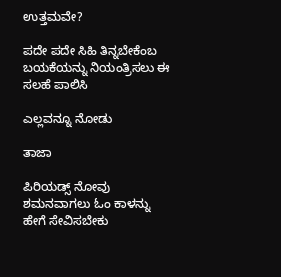ಉತ್ತಮವೇ?

ಪದೇ ಪದೇ ಸಿಹಿ ತಿನ್ನಬೇಕೆಂಬ ಬಯಕೆಯನ್ನು ನಿಯಂತ್ರಿಸಲು ಈ ಸಲಹೆ ಪಾಲಿಸಿ

ಎಲ್ಲವನ್ನೂ ನೋಡು

ತಾಜಾ

ಪಿರಿಯಡ್ಸ್ ನೋವು ಶಮನವಾಗಲು ಓಂ ಕಾಳನ್ನು ಹೇಗೆ ಸೇವಿಸಬೇಕು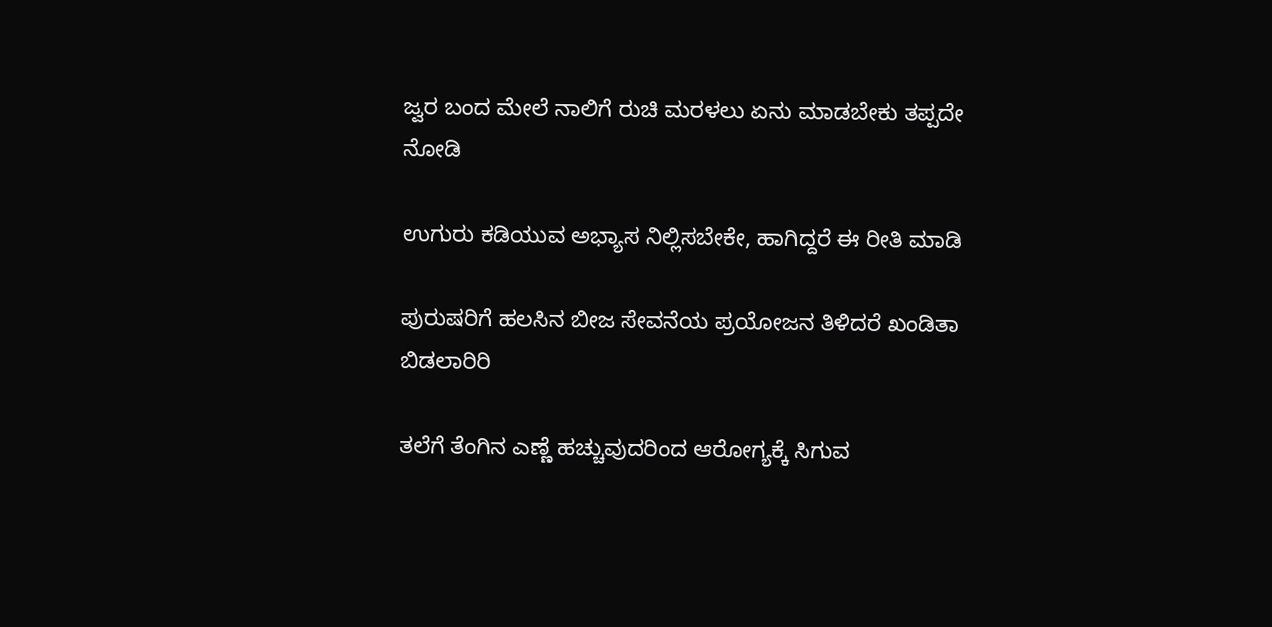ಜ್ವರ ಬಂದ ಮೇಲೆ ನಾಲಿಗೆ ರುಚಿ ಮರಳಲು ಏನು ಮಾಡಬೇಕು ತಪ್ಪದೇ ನೋಡಿ

ಉಗುರು ಕಡಿಯುವ ಅಭ್ಯಾಸ ನಿಲ್ಲಿಸಬೇಕೇ, ಹಾಗಿದ್ದರೆ ಈ ರೀತಿ ಮಾಡಿ

ಪುರುಷರಿಗೆ ಹಲಸಿನ ಬೀಜ ಸೇವನೆಯ ಪ್ರಯೋಜನ ತಿಳಿದರೆ ಖಂಡಿತಾ ಬಿಡಲಾರಿರಿ

ತಲೆಗೆ ತೆಂಗಿನ ಎಣ್ಣೆ ಹಚ್ಚುವುದರಿಂದ ಆರೋಗ್ಯಕ್ಕೆ ಸಿಗುವ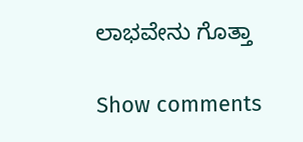ಲಾಭವೇನು ಗೊತ್ತಾ

Show comments